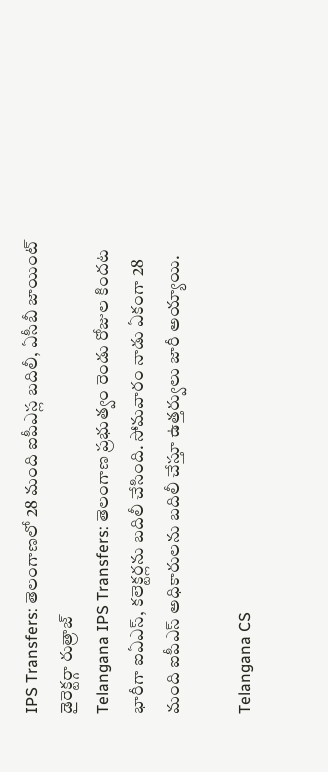IPS Transfers: తెలంగాణలో 28 మంది ఐపీఎస్ల బదిలీ, ఏసీబీ జాయింట్ డైరెక్టర్గా రుత్రాజ్
Telangana IPS Transfers: తెలంగాణ ప్రభుత్వం రెండు రోజుల కిందట భారీగా ఐఏఎస్, కలెక్టర్లను బదిలీ చేసింది. సోమవారం నాడు ఏకంగా 28 మంది ఐపీఎస్ అధికారులను బదిలీ చేస్తూ ఉత్తర్వులు జారీ అయ్యాయి.

Telangana CS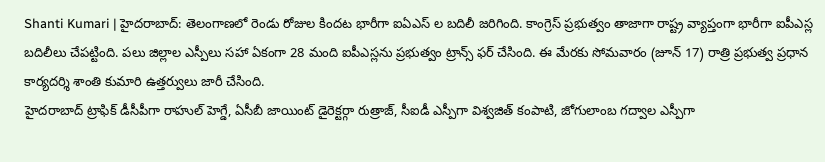Shanti Kumari | హైదరాబాద్: తెలంగాణలో రెండు రోజుల కిందట భారీగా ఐఏఎస్ ల బదిలీ జరిగింది. కాంగ్రెస్ ప్రభుత్వం తాజాగా రాష్ట్ర వ్యాప్తంగా భారీగా ఐపీఎస్ల బదిలీలు చేపట్టింది. పలు జిల్లాల ఎస్పీలు సహా ఏకంగా 28 మంది ఐపీఎస్లను ప్రభుత్వం ట్రాన్స్ ఫర్ చేసింది. ఈ మేరకు సోమవారం (జూన్ 17) రాత్రి ప్రభుత్వ ప్రధాన కార్యదర్శి శాంతి కుమారి ఉత్తర్వులు జారీ చేసింది.
హైదరాబాద్ ట్రాఫిక్ డీసీపీగా రాహుల్ హెగ్డే, ఏసీబీ జాయింట్ డైరెక్టర్గా రుత్రాజ్, సీఐడీ ఎస్పీగా విశ్వజిత్ కంపాటి, జోగులాంబ గద్వాల ఎస్పీగా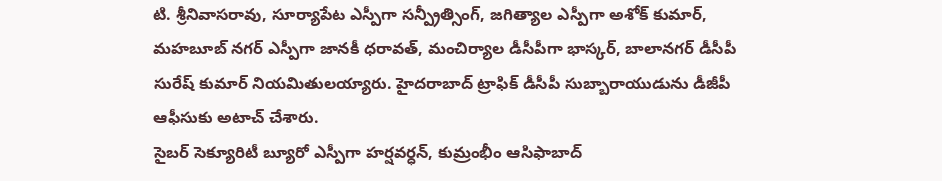టి. శ్రీనివాసరావు, సూర్యాపేట ఎస్పీగా సన్ప్రీత్సింగ్, జగిత్యాల ఎస్పీగా అశోక్ కుమార్, మహబూబ్ నగర్ ఎస్పీగా జానకీ ధరావత్, మంచిర్యాల డీసీపీగా భాస్కర్, బాలానగర్ డీసీపీ సురేష్ కుమార్ నియమితులయ్యారు. హైదరాబాద్ ట్రాఫిక్ డీసీపీ సుబ్బారాయుడును డీజీపీ ఆఫీసుకు అటాచ్ చేశారు.
సైబర్ సెక్యూరిటీ బ్యూరో ఎస్పీగా హర్షవర్ధన్, కుమ్రంభీం ఆసిఫాబాద్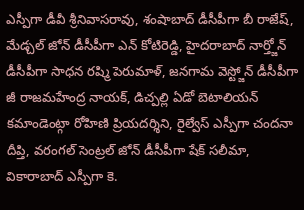ఎస్పీగా డీవీ శ్రీనివాసరావు, శంషాబాద్ డీసీపీగా బీ రాజేష్, మేడ్చల్ జోన్ డీసీపీగా ఎన్ కోటిరెడ్డి, హైదరాబాద్ నార్త్జోన్ డీసీపీగా సాధన రష్మి పెరుమాళ్, జనగామ వెస్ట్జోన్ డీసీపీగా జీ రాజమహేంద్ర నాయక్, డిచ్పల్లి ఏడో బెటాలియన్ కమాండెంట్గా రోహిణి ప్రియదర్శిని, రైల్వేస్ ఎస్పీగా చందనా దీప్తి, వరంగల్ సెంట్రల్ జోన్ డీసీపీగా షేక్ సలీమా, వికారాబాద్ ఎస్పీగా కె.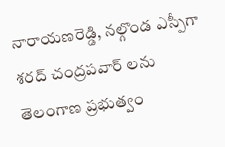నారాయణరెడ్డి, నల్గొండ ఎస్పీగా శరద్ చంద్రపవార్ లను తెలంగాణ ప్రభుత్వం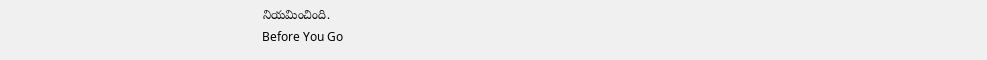నియమించింది.
Before You Go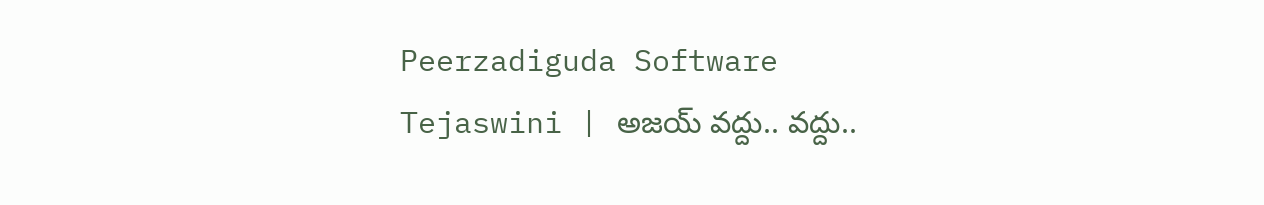Peerzadiguda Software Tejaswini | అజయ్ వద్దు.. వద్దు..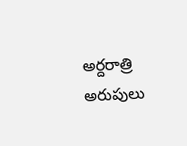అర్దరాత్రి అరుపులు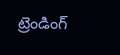ట్రెండింగ్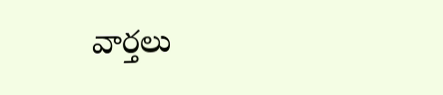వార్తలు